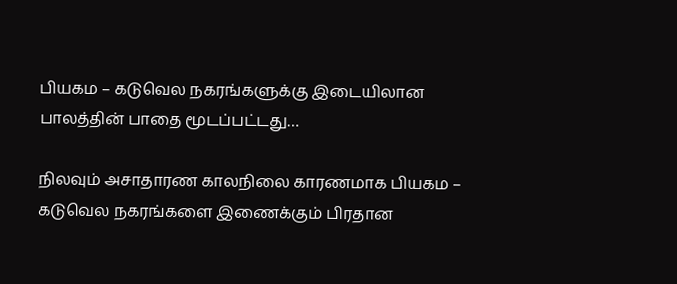பியகம – கடுவெல நகரங்களுக்கு இடையிலான பாலத்தின் பாதை மூடப்பட்டது…

நிலவும் அசாதாரண காலநிலை காரணமாக பியகம – கடுவெல நகரங்களை இணைக்கும் பிரதான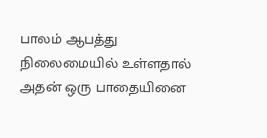பாலம் ஆபத்து நிலைமையில் உள்ளதால் அதன் ஒரு பாதையினை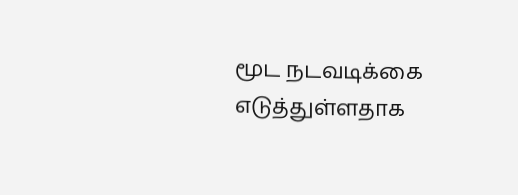மூட நடவடிக்கை எடுத்துள்ளதாக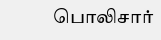பொலிசார்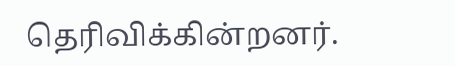தெரிவிக்கின்றனர்.